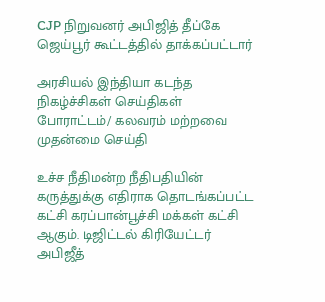CJP நிறுவனர் அபிஜித் தீப்கே ஜெய்பூர் கூட்டத்தில் தாக்கப்பட்டார்

அரசியல் இந்தியா கடந்த நிகழ்ச்சிகள் செய்திகள் போராட்டம்/ கலவரம் மற்றவை முதன்மை செய்தி

உச்ச நீதிமன்ற நீதிபதியின் கருத்துக்கு எதிராக தொடங்கப்பட்ட கட்சி கரப்பான்பூச்சி மக்கள் கட்சி ஆகும். டிஜிட்டல் கிரியேட்டர் அபிஜீத்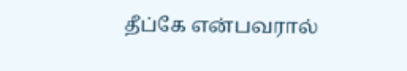தீப்கே என்பவரால்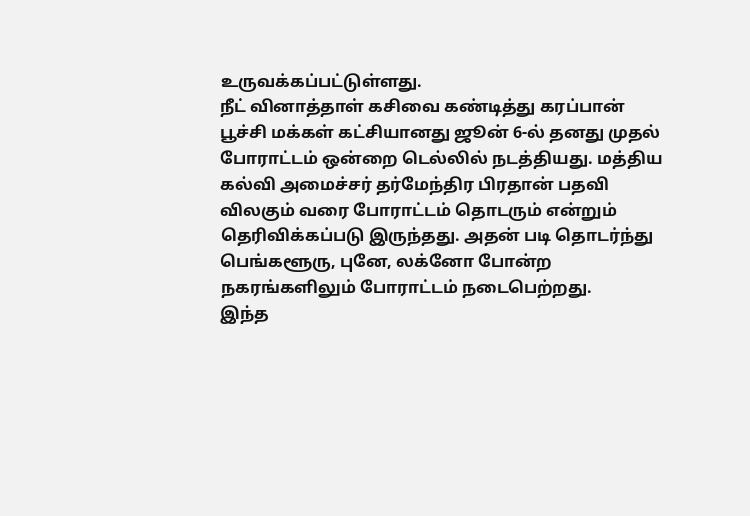உருவக்கப்பட்டுள்ளது.
நீட் வினாத்தாள் கசிவை கண்டித்து கரப்பான் பூச்சி மக்கள் கட்சியானது ஜூன் 6-ல் தனது முதல் போராட்டம் ஒன்றை டெல்லில் நடத்தியது. மத்திய கல்வி அமைச்சர் தர்மேந்திர பிரதான் பதவி விலகும் வரை போராட்டம் தொடரும் என்றும் தெரிவிக்கப்படு இருந்தது. அதன் படி தொடர்ந்து பெங்களூரு, புனே, லக்னோ போன்ற நகரங்களிலும் போராட்டம் நடைபெற்றது.
இந்த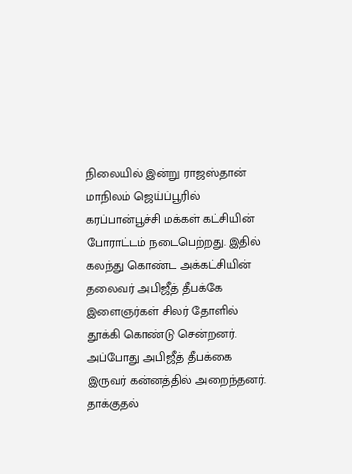நிலையில் இன்று ராஜஸ்தான் மாநிலம் ஜெய்ப்பூரில் கரப்பான்பூச்சி மக்கள் கட்சியின் போராட்டம் நடைபெற்றது. இதில் கலந்து கொண்ட அக்கட்சியின் தலைவர் அபிஜீத் தீபக்கே இளைஞர்கள் சிலர் தோளில் தூக்கி கொண்டு சென்றனர்.
அப்போது அபிஜீத் தீபக்கை இருவர் கன்னத்தில் அறைந்தனர். தாக்குதல்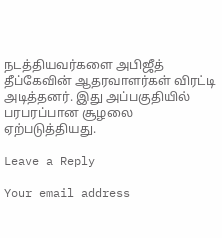நடத்தியவர்களை அபிஜீத் தீப்கேவின் ஆதரவாளர்கள் விரட்டி அடித்தனர். இது அப்பகுதியில் பரபரப்பான சூழலை ஏற்படுத்தியது.

Leave a Reply

Your email address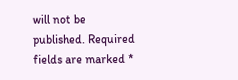will not be published. Required fields are marked *